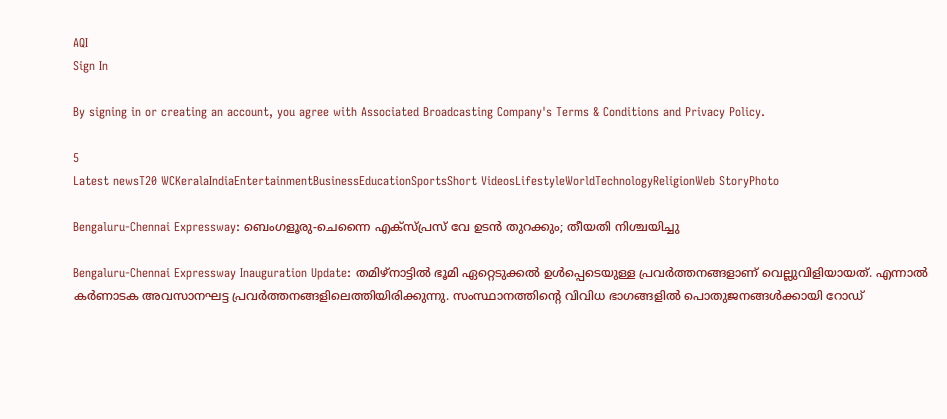AQI
Sign In

By signing in or creating an account, you agree with Associated Broadcasting Company's Terms & Conditions and Privacy Policy.

5
Latest newsT20 WCKeralaIndiaEntertainmentBusinessEducationSportsShort VideosLifestyleWorldTechnologyReligionWeb StoryPhoto

Bengaluru-Chennai Expressway: ബെംഗളൂരു-ചെന്നൈ എക്‌സ്പ്രസ് വേ ഉടന്‍ തുറക്കും; തീയതി നിശ്ചയിച്ചു

Bengaluru-Chennai Expressway Inauguration Update: തമിഴ്‌നാട്ടില്‍ ഭൂമി ഏറ്റെടുക്കല്‍ ഉള്‍പ്പെടെയുള്ള പ്രവര്‍ത്തനങ്ങളാണ് വെല്ലുവിളിയായത്. എന്നാല്‍ കര്‍ണാടക അവസാനഘട്ട പ്രവര്‍ത്തനങ്ങളിലെത്തിയിരിക്കുന്നു. സംസ്ഥാനത്തിന്റെ വിവിധ ഭാഗങ്ങളില്‍ പൊതുജനങ്ങള്‍ക്കായി റോഡ്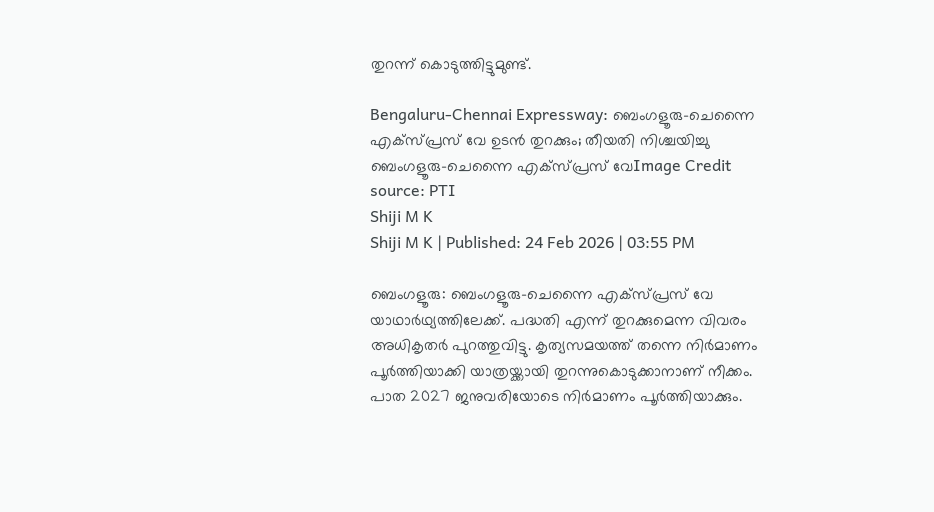തുറന്ന് കൊടുത്തിട്ടുമുണ്ട്.

Bengaluru-Chennai Expressway: ബെംഗളൂരു-ചെന്നൈ എക്‌സ്പ്രസ് വേ ഉടന്‍ തുറക്കും; തീയതി നിശ്ചയിച്ചു
ബെംഗളൂരു-ചെന്നൈ എക്‌സ്പ്രസ് വേImage Credit source: PTI
Shiji M K
Shiji M K | Published: 24 Feb 2026 | 03:55 PM

ബെംഗളൂരു: ബെംഗളൂരു-ചെന്നൈ എക്‌സ്പ്രസ് വേ യാഥാര്‍ഥ്യത്തിലേക്ക്. പദ്ധതി എന്ന് തുറക്കുമെന്ന വിവരം അധികൃതര്‍ പുറത്തുവിട്ടു. കൃത്യസമയത്ത് തന്നെ നിര്‍മാണം പൂര്‍ത്തിയാക്കി യാത്രയ്ക്കായി തുറന്നുകൊടുക്കാനാണ് നീക്കം. പാത 2027 ജനുവരിയോടെ നിര്‍മാണം പൂര്‍ത്തിയാക്കും.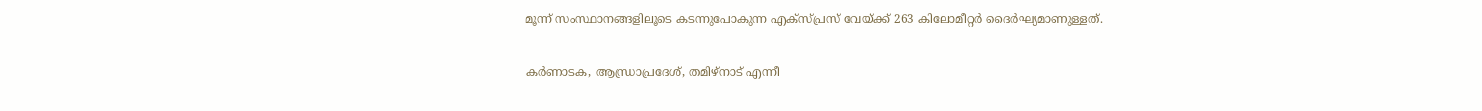മൂന്ന് സംസ്ഥാനങ്ങളിലൂടെ കടന്നുപോകുന്ന എക്‌സ്പ്രസ് വേയ്ക്ക് 263 കിലോമീറ്റര്‍ ദൈര്‍ഘ്യമാണുള്ളത്.

കര്‍ണാടക, ആന്ധ്രാപ്രദേശ്, തമിഴ്‌നാട് എന്നീ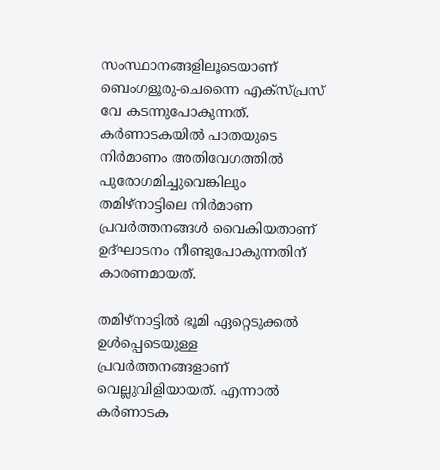സംസ്ഥാനങ്ങളിലൂടെയാണ് ബെംഗളൂരു-ചെന്നൈ എക്‌സ്പ്രസ് വേ കടന്നുപോകുന്നത്. കര്‍ണാടകയില്‍ പാതയുടെ നിര്‍മാണം അതിവേഗത്തില്‍ പുരോഗമിച്ചുവെങ്കിലും തമിഴ്‌നാട്ടിലെ നിര്‍മാണ പ്രവര്‍ത്തനങ്ങള്‍ വൈകിയതാണ് ഉദ്ഘാടനം നീണ്ടുപോകുന്നതിന് കാരണമായത്.

തമിഴ്‌നാട്ടില്‍ ഭൂമി ഏറ്റെടുക്കല്‍ ഉള്‍പ്പെടെയുള്ള പ്രവര്‍ത്തനങ്ങളാണ് വെല്ലുവിളിയായത്. എന്നാല്‍ കര്‍ണാടക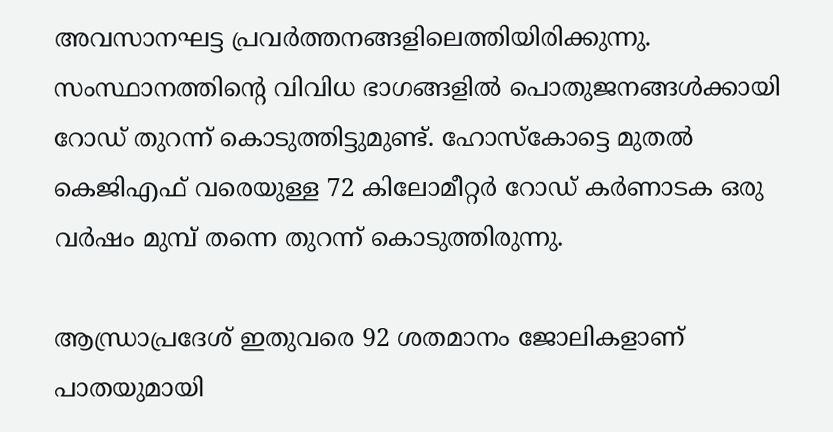അവസാനഘട്ട പ്രവര്‍ത്തനങ്ങളിലെത്തിയിരിക്കുന്നു. സംസ്ഥാനത്തിന്റെ വിവിധ ഭാഗങ്ങളില്‍ പൊതുജനങ്ങള്‍ക്കായി റോഡ് തുറന്ന് കൊടുത്തിട്ടുമുണ്ട്. ഹോസ്‌കോട്ടെ മുതല്‍ കെജിഎഫ് വരെയുള്ള 72 കിലോമീറ്റര്‍ റോഡ് കര്‍ണാടക ഒരു വര്‍ഷം മുമ്പ് തന്നെ തുറന്ന് കൊടുത്തിരുന്നു.

ആന്ധ്രാപ്രദേശ് ഇതുവരെ 92 ശതമാനം ജോലികളാണ് പാതയുമായി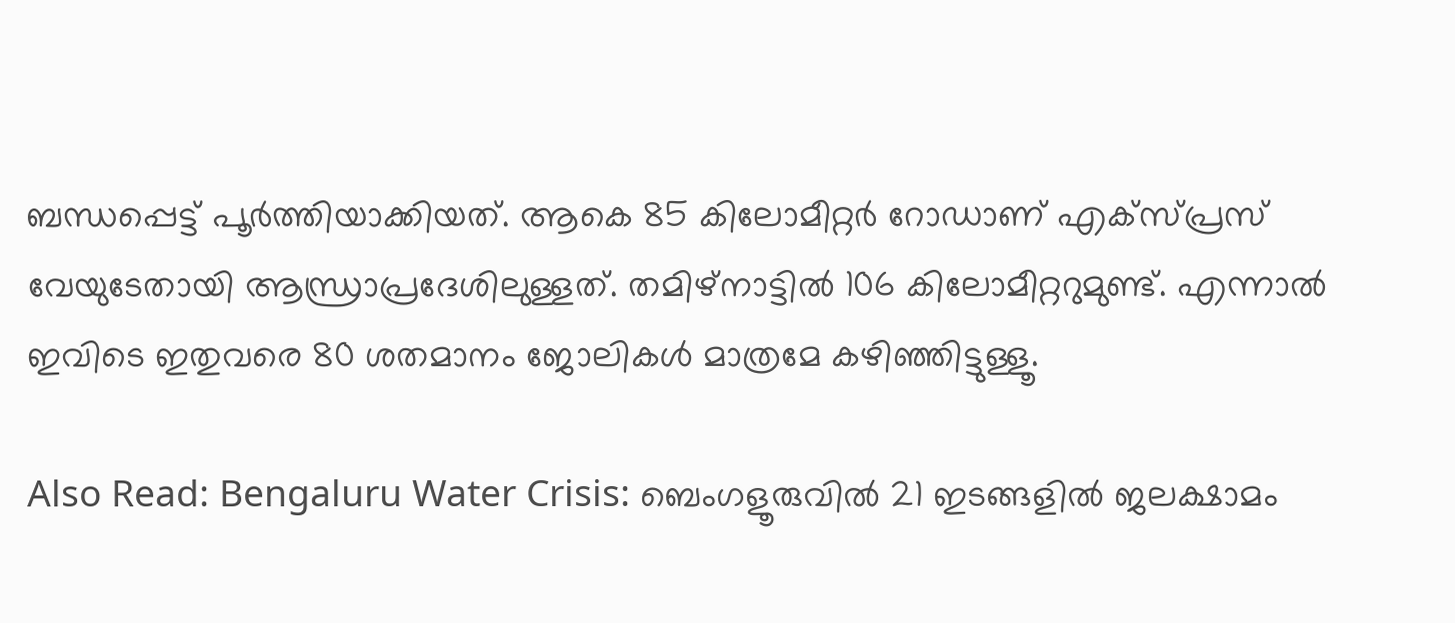ബന്ധപ്പെട്ട് പൂര്‍ത്തിയാക്കിയത്. ആകെ 85 കിലോമീറ്റര്‍ റോഡാണ് എക്‌സ്പ്രസ് വേയുടേതായി ആന്ധ്രാപ്രദേശിലുള്ളത്. തമിഴ്‌നാട്ടില്‍ 106 കിലോമീറ്ററുമുണ്ട്. എന്നാല്‍ ഇവിടെ ഇതുവരെ 80 ശതമാനം ജോലികള്‍ മാത്രമേ കഴിഞ്ഞിട്ടുള്ളൂ.

Also Read: Bengaluru Water Crisis: ബെംഗളൂരുവില്‍ 21 ഇടങ്ങളില്‍ ജലക്ഷാമം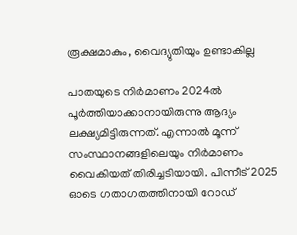രൂക്ഷമാകും, വൈദ്യുതിയും ഉണ്ടാകില്ല

പാതയുടെ നിര്‍മാണം 2024ല്‍ പൂര്‍ത്തിയാക്കാനായിരുന്നു ആദ്യം ലക്ഷ്യമിട്ടിരുന്നത്. എന്നാല്‍ മൂന്ന് സംസ്ഥാനങ്ങളിലെയും നിര്‍മാണം വൈകിയത് തിരിച്ചടിയായി. പിന്നീട് 2025 ഓടെ ഗതാഗതത്തിനായി റോഡ്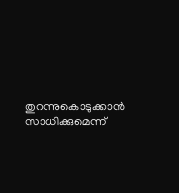തുറന്നുകൊടുക്കാന്‍ സാധിക്കുമെന്ന്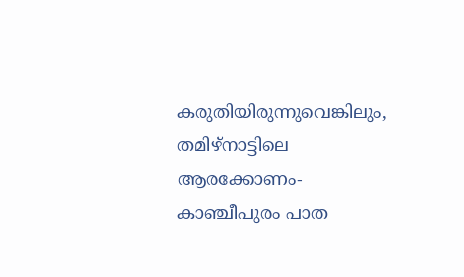കരുതിയിരുന്നുവെങ്കിലും, തമിഴ്‌നാട്ടിലെ ആരക്കോണം-കാഞ്ചീപുരം പാത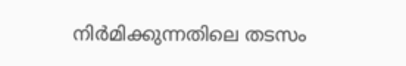നിര്‍മിക്കുന്നതിലെ തടസം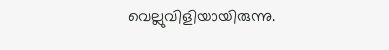വെല്ലുവിളിയായിരുന്നു.